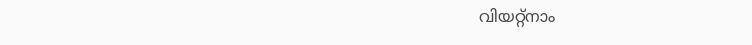വിയറ്റ്നാം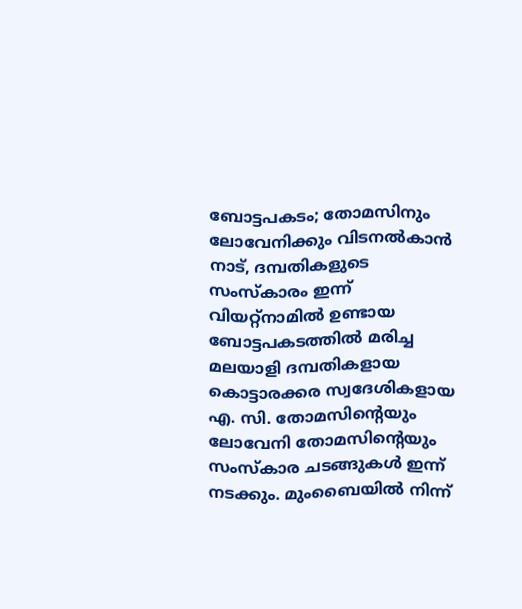ബോട്ടപകടം; തോമസിനും ലോവേനിക്കും വിടനൽകാൻ നാട്, ദമ്പതികളുടെ സംസ്കാരം ഇന്ന്
വിയറ്റ്നാമിൽ ഉണ്ടായ ബോട്ടപകടത്തിൽ മരിച്ച മലയാളി ദമ്പതികളായ കൊട്ടാരക്കര സ്വദേശികളായ എ. സി. തോമസിന്റെയും ലോവേനി തോമസിന്റെയും സംസ്കാര ചടങ്ങുകൾ ഇന്ന് നടക്കും. മുംബൈയിൽ നിന്ന്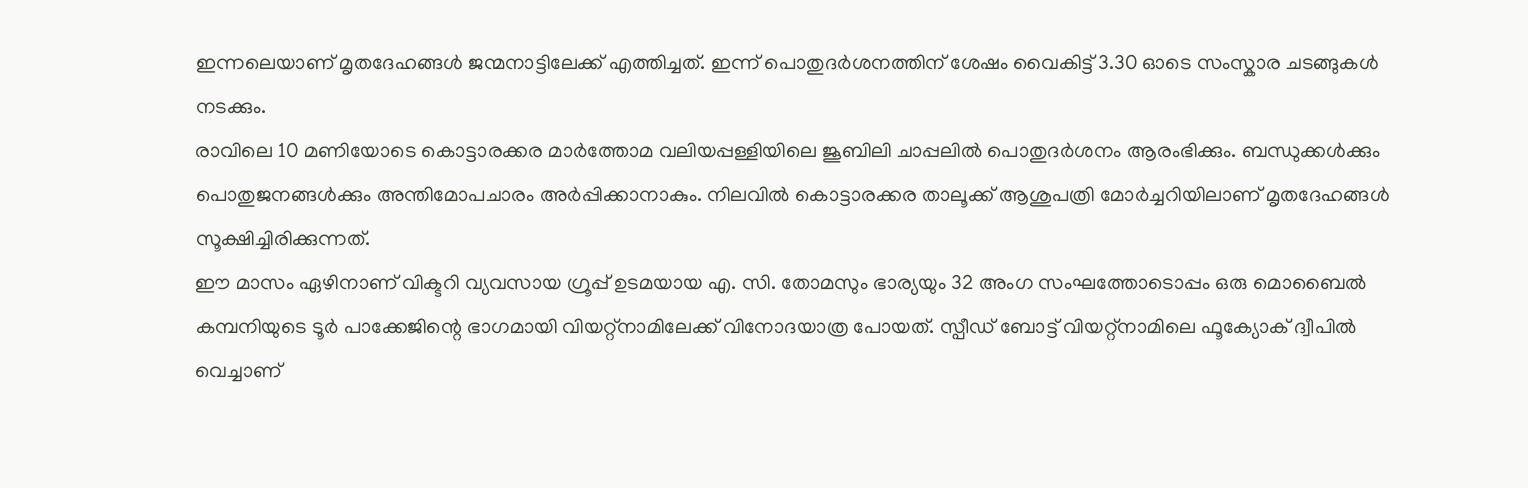ഇന്നലെയാണ് മൃതദേഹങ്ങൾ ജന്മനാട്ടിലേക്ക് എത്തിച്ചത്. ഇന്ന് പൊതുദർശനത്തിന് ശേഷം വൈകിട്ട് 3.30 ഓടെ സംസ്കാര ചടങ്ങുകൾ നടക്കും.
രാവിലെ 10 മണിയോടെ കൊട്ടാരക്കര മാർത്തോമ വലിയപ്പള്ളിയിലെ ജൂബിലി ചാപ്പലിൽ പൊതുദർശനം ആരംഭിക്കും. ബന്ധുക്കൾക്കും പൊതുജനങ്ങൾക്കും അന്തിമോപചാരം അർപ്പിക്കാനാകും. നിലവിൽ കൊട്ടാരക്കര താലൂക്ക് ആശുപത്രി മോർച്ചറിയിലാണ് മൃതദേഹങ്ങൾ സൂക്ഷിച്ചിരിക്കുന്നത്.
ഈ മാസം ഏഴിനാണ് വിക്ടറി വ്യവസായ ഗ്രൂപ്പ് ഉടമയായ എ. സി. തോമസും ഭാര്യയും 32 അംഗ സംഘത്തോടൊപ്പം ഒരു മൊബൈൽ കമ്പനിയുടെ ടൂർ പാക്കേജിന്റെ ഭാഗമായി വിയറ്റ്നാമിലേക്ക് വിനോദയാത്ര പോയത്. സ്പീഡ് ബോട്ട് വിയറ്റ്നാമിലെ ഫൂക്യോക് ദ്വീപിൽ വെച്ചാണ്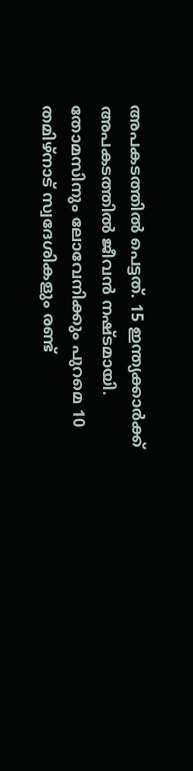അപകടത്തിൽ പെട്ടത്. 15 ഇന്ത്യക്കാർക്ക് അപകടത്തിൽ ജീവൻ നഷ്ടമായി. തോമസിനും ലോവേനിക്കും പുറമെ 10 തമിഴ്നാട് സ്വദേശികളും രണ്ട്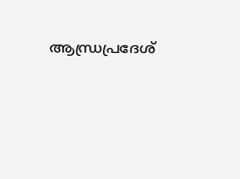ആന്ധ്രപ്രദേശ്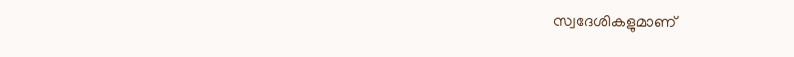സ്വദേശികളുമാണ്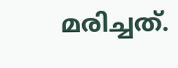മരിച്ചത്.